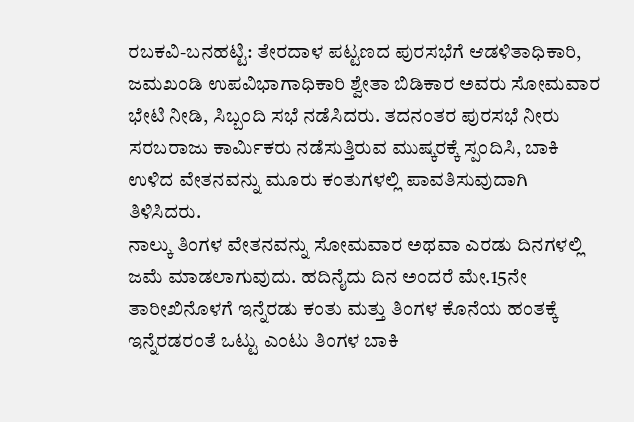ರಬಕವಿ-ಬನಹಟ್ಟಿ: ತೇರದಾಳ ಪಟ್ಟಣದ ಪುರಸಭೆಗೆ ಆಡಳಿತಾಧಿಕಾರಿ, ಜಮಖಂಡಿ ಉಪವಿಭಾಗಾಧಿಕಾರಿ ಶ್ವೇತಾ ಬಿಡಿಕಾರ ಅವರು ಸೋಮವಾರ ಭೇಟಿ ನೀಡಿ, ಸಿಬ್ಬಂದಿ ಸಭೆ ನಡೆಸಿದರು. ತದನಂತರ ಪುರಸಭೆ ನೀರು ಸರಬರಾಜು ಕಾರ್ಮಿಕರು ನಡೆಸುತ್ತಿರುವ ಮುಷ್ಕರಕ್ಕೆ ಸ್ಪಂದಿಸಿ, ಬಾಕಿ ಉಳಿದ ವೇತನವನ್ನು ಮೂರು ಕಂತುಗಳಲ್ಲಿ ಪಾವತಿಸುವುದಾಗಿ ತಿಳಿಸಿದರು.
ನಾಲ್ಕು ತಿಂಗಳ ವೇತನವನ್ನು ಸೋಮವಾರ ಅಥವಾ ಎರಡು ದಿನಗಳಲ್ಲಿ ಜಮೆ ಮಾಡಲಾಗುವುದು. ಹದಿನೈದು ದಿನ ಅಂದರೆ ಮೇ.15ನೇ ತಾರೀಖಿನೊಳಗೆ ಇನ್ನೆರಡು ಕಂತು ಮತ್ತು ತಿಂಗಳ ಕೊನೆಯ ಹಂತಕ್ಕೆ ಇನ್ನೆರಡರಂತೆ ಒಟ್ಟು ಎಂಟು ತಿಂಗಳ ಬಾಕಿ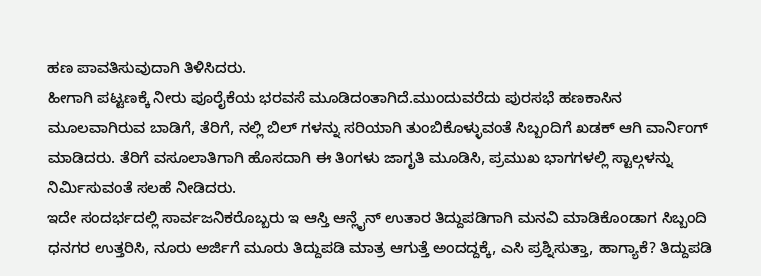ಹಣ ಪಾವತಿಸುವುದಾಗಿ ತಿಳಿಸಿದರು.
ಹೀಗಾಗಿ ಪಟ್ಟಣಕ್ಕೆ ನೀರು ಪೂರೈಕೆಯ ಭರವಸೆ ಮೂಡಿದಂತಾಗಿದೆ.ಮುಂದುವರೆದು ಪುರಸಭೆ ಹಣಕಾಸಿನ ಮೂಲವಾಗಿರುವ ಬಾಡಿಗೆ, ತೆರಿಗೆ, ನಲ್ಲಿ ಬಿಲ್ ಗಳನ್ನು ಸರಿಯಾಗಿ ತುಂಬಿಕೊಳ್ಳುವಂತೆ ಸಿಬ್ಬಂದಿಗೆ ಖಡಕ್ ಆಗಿ ವಾರ್ನಿಂಗ್ ಮಾಡಿದರು. ತೆರಿಗೆ ವಸೂಲಾತಿಗಾಗಿ ಹೊಸದಾಗಿ ಈ ತಿಂಗಳು ಜಾಗೃತಿ ಮೂಡಿಸಿ, ಪ್ರಮುಖ ಭಾಗಗಳಲ್ಲಿ ಸ್ಟಾಲ್ಗಳನ್ನು ನಿರ್ಮಿಸುವಂತೆ ಸಲಹೆ ನೀಡಿದರು.
ಇದೇ ಸಂದರ್ಭದಲ್ಲಿ ಸಾರ್ವಜನಿಕರೊಬ್ಬರು ಇ ಆಸ್ತಿ ಆನ್ಲೈನ್ ಉತಾರ ತಿದ್ದುಪಡಿಗಾಗಿ ಮನವಿ ಮಾಡಿಕೊಂಡಾಗ ಸಿಬ್ಬಂದಿ ಧನಗರ ಉತ್ತರಿಸಿ, ನೂರು ಅರ್ಜಿಗೆ ಮೂರು ತಿದ್ದುಪಡಿ ಮಾತ್ರ ಆಗುತ್ತೆ ಅಂದದ್ದಕ್ಕೆ, ಎಸಿ ಪ್ರಶ್ನಿಸುತ್ತಾ, ಹಾಗ್ಯಾಕೆ? ತಿದ್ದುಪಡಿ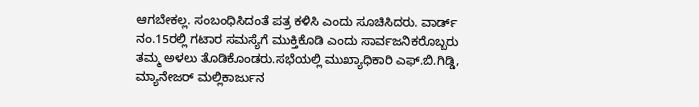ಆಗಬೇಕಲ್ಲ. ಸಂಬಂಧಿಸಿದಂತೆ ಪತ್ರ ಕಳಿಸಿ ಎಂದು ಸೂಚಿಸಿದರು. ವಾರ್ಡ್ ನಂ.15ರಲ್ಲಿ ಗಟಾರ ಸಮಸ್ಯೆಗೆ ಮುಕ್ತಿಕೊಡಿ ಎಂದು ಸಾರ್ವಜನಿಕರೊಬ್ಬರು ತಮ್ಮ ಅಳಲು ತೊಡಿಕೊಂಡರು.ಸಭೆಯಲ್ಲಿ ಮುಖ್ಯಾಧಿಕಾರಿ ಎಫ್.ಬಿ.ಗಿಡ್ಡಿ, ಮ್ಯಾನೇಜರ್ ಮಲ್ಲಿಕಾರ್ಜುನ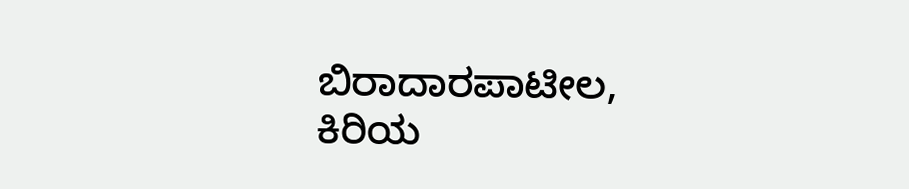ಬಿರಾದಾರಪಾಟೀಲ, ಕಿರಿಯ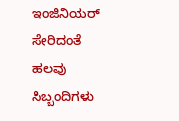ಇಂಜಿನಿಯರ್ ಸೇರಿದಂತೆ ಹಲವು ಸಿಬ್ಬಂದಿಗಳು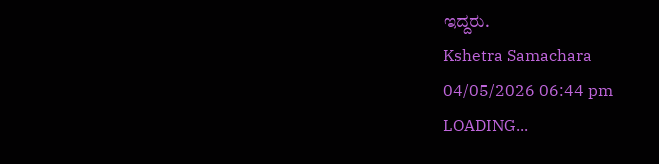ಇದ್ದರು.
Kshetra Samachara
04/05/2026 06:44 pm
LOADING...